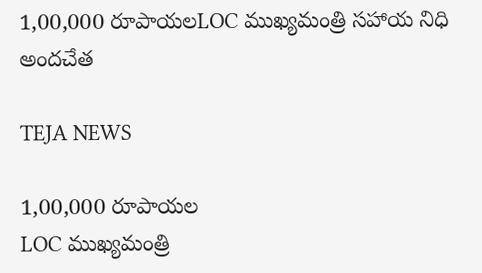1,00,000 రూపాయలLOC ముఖ్యమంత్రి సహాయ నిధి అందచేత

TEJA NEWS

1,00,000 రూపాయల
LOC ముఖ్యమంత్రి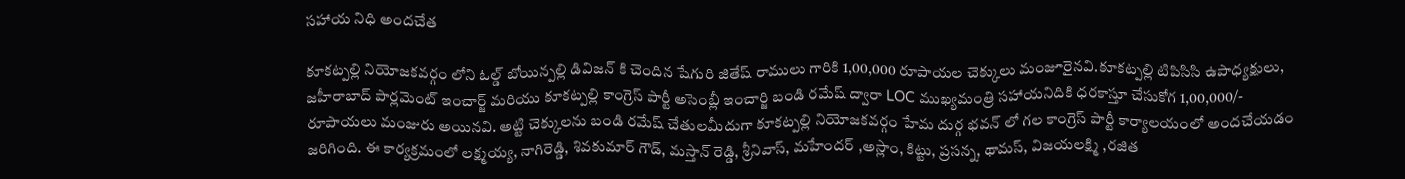సహాయ నిధి అందచేత

కూకట్పల్లి నియోజకవర్గం లోని ఓల్డ్ బోయిన్పల్లి డివిజన్ కి చెందిన షేగురి జితేష్ రాములు గారికి 1,00,000 రూపాయల చెక్కులు మంజూరైనవి.కూకట్పల్లి టిపిసిసి ఉపాధ్యక్షులు, జహీరాబాద్ పార్లమెంట్ ఇంచార్జ్ మరియు కూకట్పల్లి కాంగ్రెస్ పార్టీ అసెంబ్లీ ఇంచార్జి బండి రమేష్ ద్వారా LOC ముఖ్యమంత్రి సహాయనిదికి ధరకాస్తూ చేసుకోగ 1,00,000/- రూపాయలు మంజురు అయినవి. అట్టి చెక్కులను బండి రమేష్ చేతులమీదుగా కూకట్పల్లి నియోజకవర్గం హేమ దుర్గ భవన్ లో గల కాంగ్రెస్ పార్టీ కార్యాలయంలో అందచేయడం జరిగింది. ఈ కార్యక్రమంలో లక్ష్మయ్య, నాగిరెడ్డి, శివకుమార్ గౌడ్, మస్తాన్ రెడ్డి, శ్రీనివాస్, మహేందర్ ,అస్లాం, కిట్టు, ప్రసన్న, థామస్, విజయలక్ష్మి ,రజిత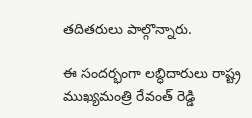తదితరులు పాల్గొన్నారు.

ఈ సందర్భంగా లబ్ధిదారులు రాష్ట్ర ముఖ్యమంత్రి రేవంత్ రెడ్డి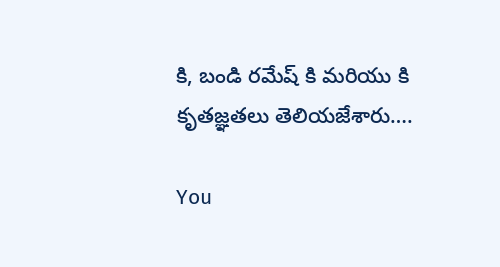కి, బండి రమేష్ కి మరియు కి కృతజ్ఞతలు తెలియజేశారు….

You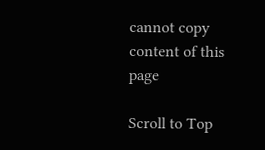cannot copy content of this page

Scroll to Top